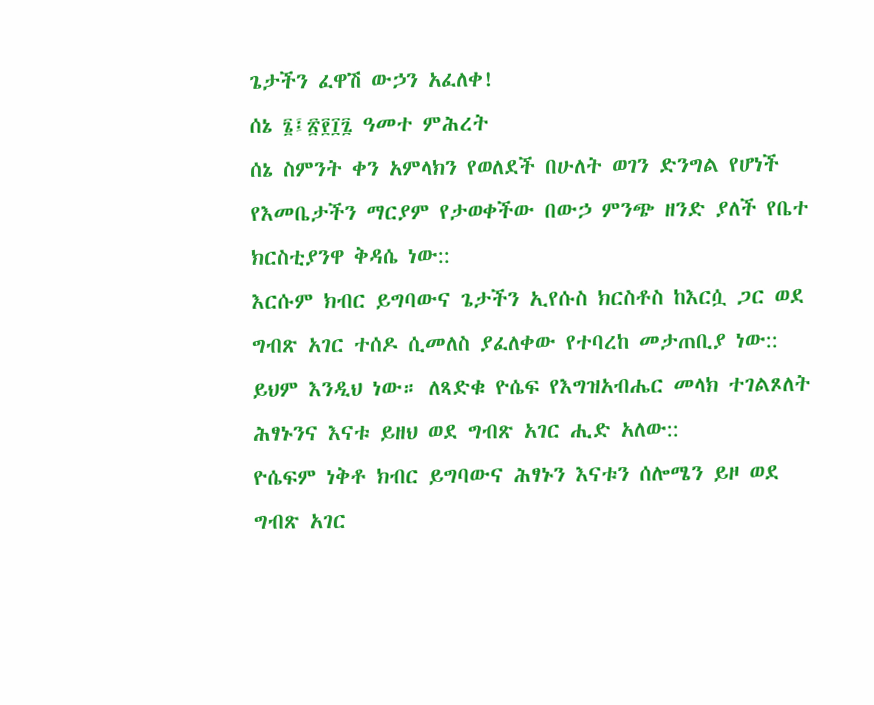ጌታችን ፈዋሽ ውኃን አፈለቀ!
ሰኔ ፮፤፳፻፲፯ ዓመተ ምሕረት
ሰኔ ስምንት ቀን አምላክን የወለደች በሁለት ወገን ድንግል የሆነች የእመቤታችን ማርያም የታወቀችው በውኃ ምንጭ ዘንድ ያለች የቤተ ክርስቲያንዋ ቅዳሴ ነው::
እርሱም ክብር ይግባውና ጌታችን ኢየሱስ ክርስቶስ ከእርሷ ጋር ወደ ግብጽ አገር ተሰዶ ሲመለስ ያፈለቀው የተባረከ መታጠቢያ ነው::
ይህም እንዲህ ነው። ለጻድቁ ዮሴፍ የእግዝአብሔር መላክ ተገልጾለት ሕፃኑንና እናቱ ይዘህ ወደ ግብጽ አገር ሒድ አለው::
ዮሴፍም ነቅቶ ክብር ይግባውና ሕፃኑን እናቱን ሰሎሜን ይዞ ወደ ግብጽ አገር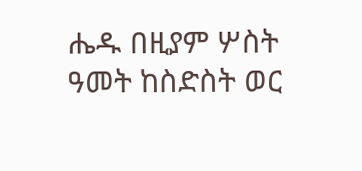ሔዱ በዚያም ሦስት ዓመት ከስድስት ወር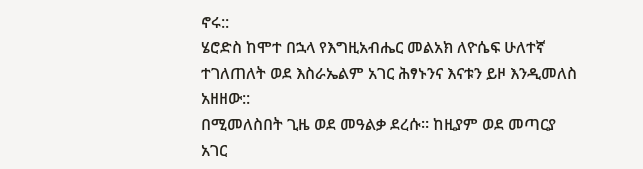ኖሩ::
ሄሮድስ ከሞተ በኋላ የእግዚአብሔር መልአክ ለዮሴፍ ሁለተኛ ተገለጠለት ወደ እስራኤልም አገር ሕፃኑንና እናቱን ይዞ እንዲመለስ አዘዘው::
በሚመለስበት ጊዜ ወደ መዓልቃ ደረሱ። ከዚያም ወደ መጣርያ አገር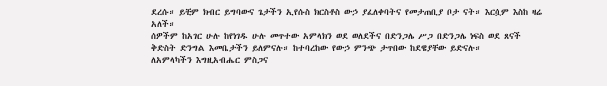ደረሱ። ይቺም ክብር ይግባውና ጌታችን ኢየሱስ ክርስቶስ ውኃ ያፈለቀባትና የመታጠቢያ ቦታ ናት። እርሷም እስከ ዛሬ አለች።
ሰዎችም ከአገር ሁሉ ከየነገዱ ሁሉ መጥተው አምላክን ወደ ወለደችና በድንጋሌ ሥጋ በድንጋሌ ነፍስ ወደ ጸናች ቅድስት ድንግል እመቤታችን ይለምናሉ። ከተባረከው የውኃ ምንጭ ታጥበው ከደዌያቸው ይድናሉ።
ለአምላካችን እግዚአብሔር ምስጋና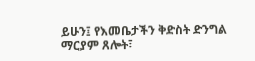ይሁን፤ የእመቤታችን ቅድስት ድንግል ማርያም ጸሎት፣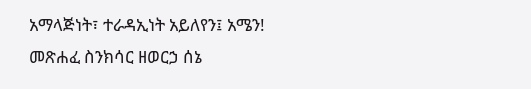አማላጅነት፣ ተራዳኢነት አይለየን፤ አሜን!
መጽሐፈ ስንክሳር ዘወርኃ ሰኔ